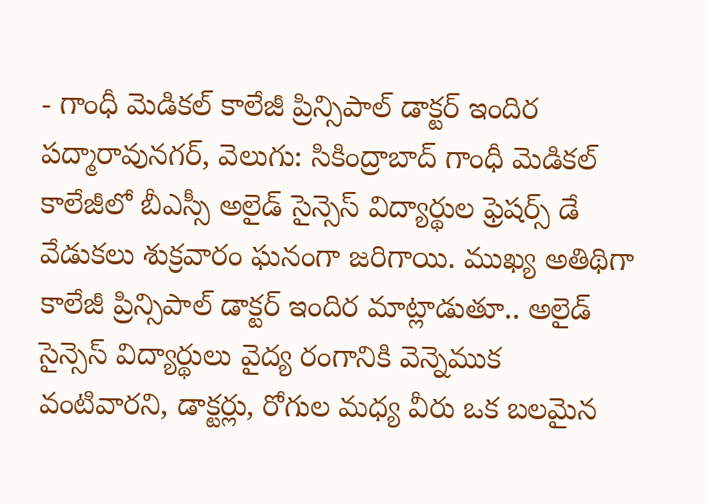- గాంధీ మెడికల్ కాలేజీ ప్రిన్సిపాల్ డాక్టర్ ఇందిర
పద్మారావునగర్, వెలుగు: సికింద్రాబాద్ గాంధీ మెడికల్ కాలేజీలో బీఎస్సీ అలైడ్ సైన్సెస్ విద్యార్థుల ఫ్రెషర్స్ డే వేడుకలు శుక్రవారం ఘనంగా జరిగాయి. ముఖ్య అతిథిగా కాలేజీ ప్రిన్సిపాల్ డాక్టర్ ఇందిర మాట్లాడుతూ.. అలైడ్ సైన్సెస్ విద్యార్థులు వైద్య రంగానికి వెన్నెముక వంటివారని, డాక్టర్లు, రోగుల మధ్య వీరు ఒక బలమైన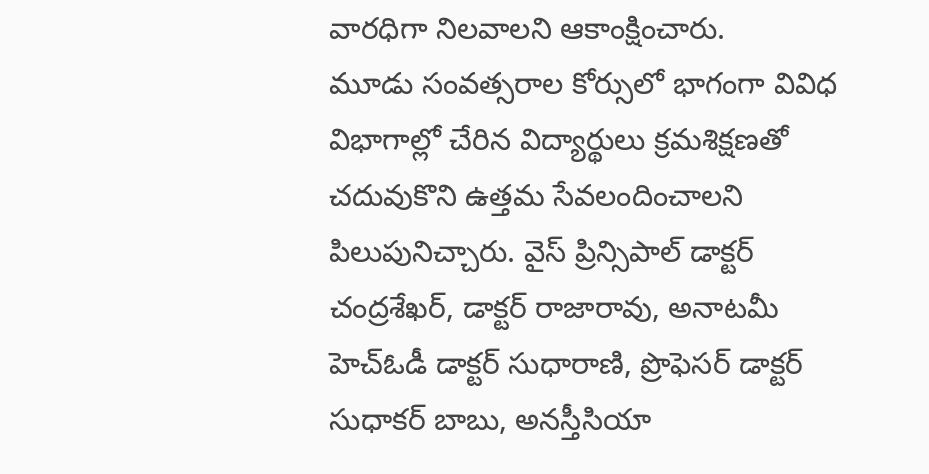వారధిగా నిలవాలని ఆకాంక్షించారు.
మూడు సంవత్సరాల కోర్సులో భాగంగా వివిధ విభాగాల్లో చేరిన విద్యార్థులు క్రమశిక్షణతో చదువుకొని ఉత్తమ సేవలందించాలని పిలుపునిచ్చారు. వైస్ ప్రిన్సిపాల్ డాక్టర్ చంద్రశేఖర్, డాక్టర్ రాజారావు, అనాటమీ హెచ్ఓడీ డాక్టర్ సుధారాణి, ప్రొఫెసర్ డాక్టర్ సుధాకర్ బాబు, అనస్తీసియా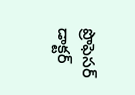ప్రొఫెసర్ డాక్టర్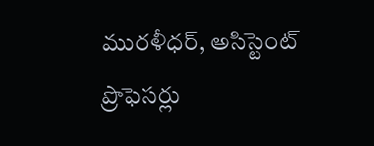మురళీధర్, అసిస్టెంట్ ప్రొఫెసర్లు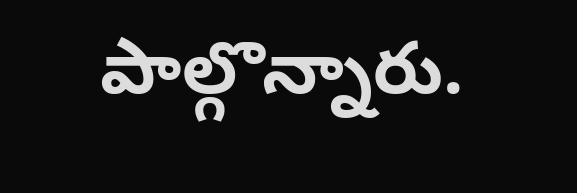పాల్గొన్నారు.